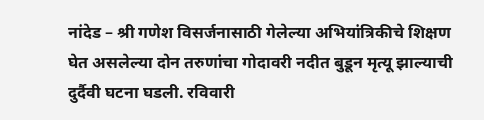नांदेड – श्री गणेश विसर्जनासाठी गेलेल्या अभियांत्रिकीचे शिक्षण घेत असलेल्या दोन तरुणांचा गोदावरी नदीत बुडून मृत्यू झाल्याची दुर्दैवी घटना घडली. रविवारी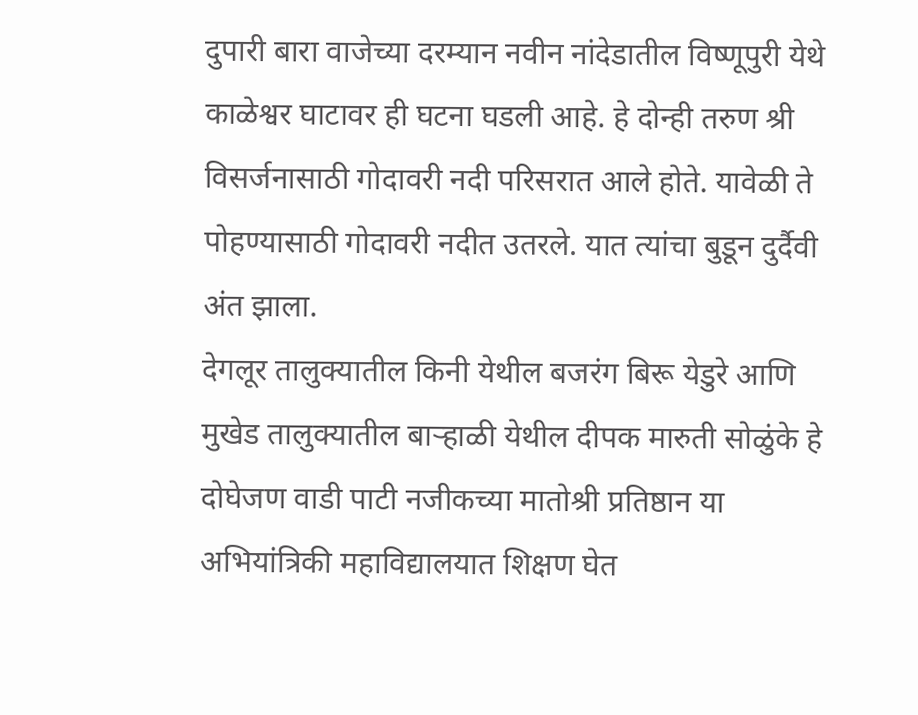दुपारी बारा वाजेच्या दरम्यान नवीन नांदेडातील विष्णूपुरी येथे काळेश्वर घाटावर ही घटना घडली आहे. हे दोन्ही तरुण श्री विसर्जनासाठी गोदावरी नदी परिसरात आले होते. यावेळी ते पोहण्यासाठी गोदावरी नदीत उतरले. यात त्यांचा बुडून दुर्दैवी अंत झाला.
देगलूर तालुक्यातील किनी येथील बजरंग बिरू येडुरे आणि मुखेड तालुक्यातील बाऱ्हाळी येथील दीपक मारुती सोळुंके हे दोघेजण वाडी पाटी नजीकच्या मातोश्री प्रतिष्ठान या अभियांत्रिकी महाविद्यालयात शिक्षण घेत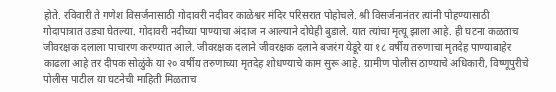होते. रविवारी ते गणेश विसर्जनासाठी गोदावरी नदीवर काळेश्वर मंदिर परिसरात पोहोचले. श्री विसर्जनानंतर त्यांनी पोहण्यासाठी गोदापात्रात उड्या घेतल्या. गोदावरी नदीच्या पाण्याचा अंदाज न आल्याने दोघेही बुडाले. यात त्यांचा मृत्यू झाला आहे. ही घटना कळताच जीवरक्षक दलाला पाचारण करण्यात आले. जीवरक्षक दलाने जीवरक्षक दलाने बजरंग येडूरे या १८ वर्षीय तरुणाचा मृतदेह पाण्याबाहेर काढला आहे तर दीपक सोळुंके या २० वर्षीय तरुणाच्या मृतदेह शोधण्याचे काम सुरू आहे. ग्रामीण पोलीस ठाण्याचे अधिकारी, विष्णूपुरीचे पोलीस पाटील या घटनेची माहिती मिळताच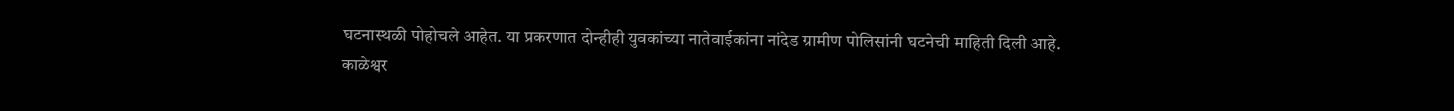घटनास्थळी पोहोचले आहेत. या प्रकरणात दोन्हीही युवकांच्या नातेवाईकांना नांदेड ग्रामीण पोलिसांनी घटनेची माहिती दिली आहे.
काळेश्वर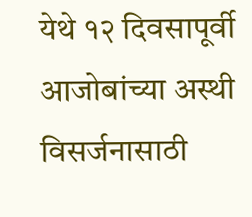येथे १२ दिवसापूर्वी आजोबांच्या अस्थी विसर्जनासाठी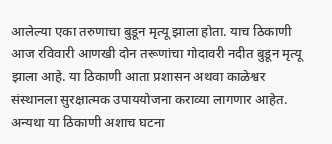आलेल्या एका तरुणाचा बुडून मृत्यू झाला होता. याच ठिकाणी आज रविवारी आणखी दोन तरूणांचा गोदावरी नदीत बुडून मृत्यू झाला आहे. या ठिकाणी आता प्रशासन अथवा काळेश्वर संस्थानला सुरक्षात्मक उपाययोजना कराव्या लागणार आहेत. अन्यथा या ठिकाणी अशाच घटना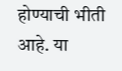होण्याची भीती आहे. या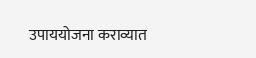उपाययोजना कराव्यात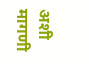अशी मागणी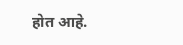होत आहे.